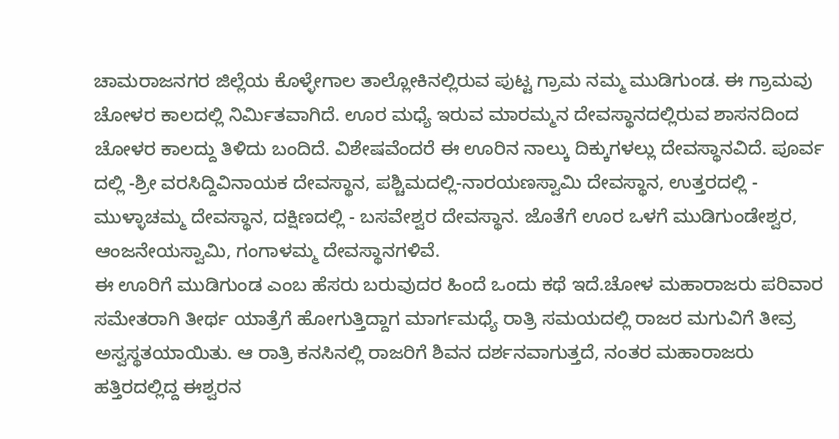ಚಾಮರಾಜನಗರ ಜಿಲ್ಲೆಯ ಕೊಳ್ಳೇಗಾಲ ತಾಲ್ಲೋಕಿನಲ್ಲಿರುವ ಪುಟ್ಟ ಗ್ರಾಮ ನಮ್ಮ ಮುಡಿಗುಂಡ. ಈ ಗ್ರಾಮವು ಚೋಳರ ಕಾಲದಲ್ಲಿ ನಿರ್ಮಿತವಾಗಿದೆ. ಊರ ಮಧ್ಯೆ ಇರುವ ಮಾರಮ್ಮನ ದೇವಸ್ಥಾನದಲ್ಲಿರುವ ಶಾಸನದಿಂದ ಚೋಳರ ಕಾಲದ್ದು ತಿಳಿದು ಬಂದಿದೆ. ವಿಶೇಷವೆಂದರೆ ಈ ಊರಿನ ನಾಲ್ಕು ದಿಕ್ಕುಗಳಲ್ಲು ದೇವಸ್ಥಾನವಿದೆ. ಪೂರ್ವ ದಲ್ಲಿ -ಶ್ರೀ ವರಸಿದ್ದಿವಿನಾಯಕ ದೇವಸ್ಥಾನ, ಪಶ್ಚಿಮದಲ್ಲಿ-ನಾರಯಣಸ್ವಾಮಿ ದೇವಸ್ಥಾನ, ಉತ್ತರದಲ್ಲಿ - ಮುಳ್ಳಾಚಮ್ಮ ದೇವಸ್ಥಾನ, ದಕ್ಷಿಣದಲ್ಲಿ - ಬಸವೇಶ್ವರ ದೇವಸ್ಥಾನ. ಜೊತೆಗೆ ಊರ ಒಳಗೆ ಮುಡಿಗುಂಡೇಶ್ವರ, ಆಂಜನೇಯಸ್ವಾಮಿ, ಗಂಗಾಳಮ್ಮ ದೇವಸ್ಥಾನಗಳಿವೆ.
ಈ ಊರಿಗೆ ಮುಡಿಗುಂಡ ಎಂಬ ಹೆಸರು ಬರುವುದರ ಹಿಂದೆ ಒಂದು ಕಥೆ ಇದೆ.ಚೋಳ ಮಹಾರಾಜರು ಪರಿವಾರ ಸಮೇತರಾಗಿ ತೀರ್ಥ ಯಾತ್ರೆಗೆ ಹೋಗುತ್ತಿದ್ದಾಗ ಮಾರ್ಗಮಧ್ಯೆ ರಾತ್ರಿ ಸಮಯದಲ್ಲಿ ರಾಜರ ಮಗುವಿಗೆ ತೀವ್ರ ಅಸ್ವಸ್ಥತಯಾಯಿತು. ಆ ರಾತ್ರಿ ಕನಸಿನಲ್ಲಿ ರಾಜರಿಗೆ ಶಿವನ ದರ್ಶನವಾಗುತ್ತದೆ, ನಂತರ ಮಹಾರಾಜರು ಹತ್ತಿರದಲ್ಲಿದ್ದ ಈಶ್ವರನ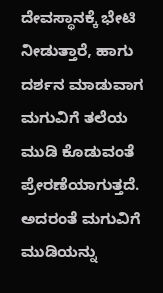ದೇವಸ್ಥಾನಕ್ಕೆ ಭೇಟಿ ನೀಡುತ್ತಾರೆ, ಹಾಗು ದರ್ಶನ ಮಾಡುವಾಗ ಮಗುವಿಗೆ ತಲೆಯ ಮುಡಿ ಕೊಡುವಂತೆ ಪ್ರೇರಣೆಯಾಗುತ್ತದೆ.
ಅದರಂತೆ ಮಗುವಿಗೆ ಮುಡಿಯನ್ನು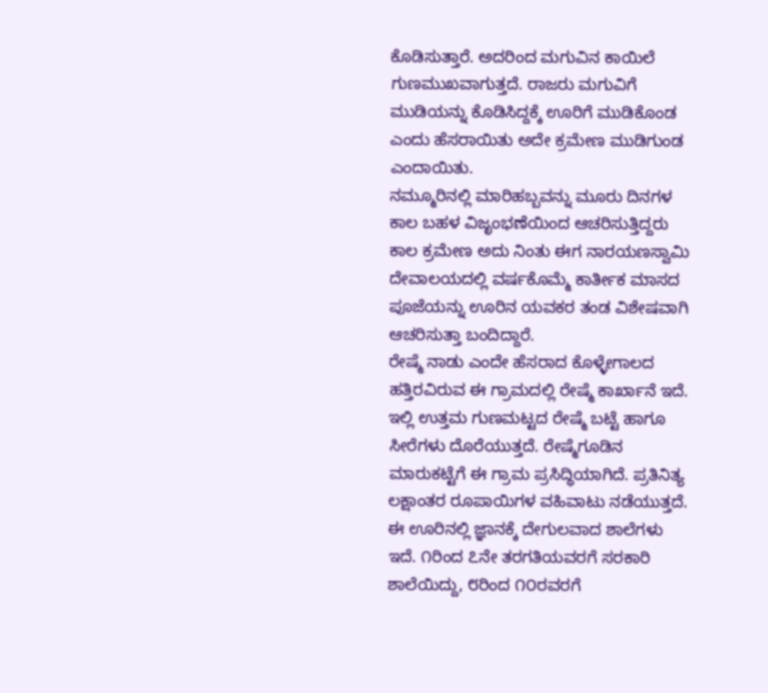ಕೊಡಿಸುತ್ತಾರೆ. ಅದರಿಂದ ಮಗುವಿನ ಕಾಯಿಲೆ ಗುಣಮುಖವಾಗುತ್ತದೆ. ರಾಜರು ಮಗುವಿಗೆ ಮುಡಿಯನ್ನು ಕೊಡಿಸಿದ್ದಕ್ಕೆ ಊರಿಗೆ ಮುಡಿಕೊಂಡ ಎಂದು ಹೆಸರಾಯಿತು ಅದೇ ಕ್ರಮೇಣ ಮುಡಿಗುಂಡ ಎಂದಾಯಿತು.
ನಮ್ಮೂರಿನಲ್ಲಿ ಮಾರಿಹಬ್ಬವನ್ನು ಮೂರು ದಿನಗಳ ಕಾಲ ಬಹಳ ವಿಜೃಂಭಣೆಯಿಂದ ಆಚರಿಸುತ್ತಿದ್ದರು ಕಾಲ ಕ್ರಮೇಣ ಅದು ನಿಂತು ಈಗ ನಾರಯಣಸ್ವಾಮಿ ದೇವಾಲಯದಲ್ಲಿ ವರ್ಷಕೊಮ್ಮೆ ಕಾರ್ತೀಕ ಮಾಸದ ಪೂಜೆಯನ್ನು ಊರಿನ ಯವಕರ ತಂಡ ವಿಶೇಷವಾಗಿ ಆಚರಿಸುತ್ತಾ ಬಂದಿದ್ದಾರೆ.
ರೇಷ್ಮೆ ನಾಡು ಎಂದೇ ಹೆಸರಾದ ಕೊಳ್ಳೇಗಾಲದ ಹತ್ತಿರವಿರುವ ಈ ಗ್ರಾಮದಲ್ಲಿ ರೇಷ್ಮೆ ಕಾರ್ಖಾನೆ ಇದೆ. ಇಲ್ಲಿ ಉತ್ತಮ ಗುಣಮಟ್ಟದ ರೇಷ್ಮೆ ಬಟ್ಟೆ ಹಾಗೂ ಸೀರೆಗಳು ದೊರೆಯುತ್ತದೆ. ರೇಷ್ಮೆಗೂಡಿನ ಮಾರುಕಟ್ಟೆಗೆ ಈ ಗ್ರಾಮ ಪ್ರಸಿದ್ಧಿಯಾಗಿದೆ. ಪ್ರತಿನಿತ್ಯ ಲಕ್ಷಾಂತರ ರೂಪಾಯಿಗಳ ವಹಿವಾಟು ನಡೆಯುತ್ತದೆ.
ಈ ಊರಿನಲ್ಲಿ ಜ್ಞಾನಕ್ಕೆ ದೇಗುಲವಾದ ಶಾಲೆಗಳು ಇದೆ. ೧ರಿಂದ ೭ನೇ ತರಗತಿಯವರಗೆ ಸರಕಾರಿ ಶಾಲೆಯಿದ್ದು, ೮ರಿಂದ ೧೦ರವರಗೆ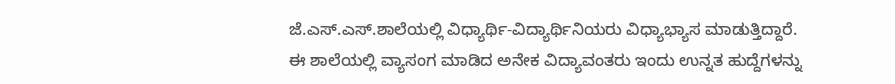ಜೆ.ಎಸ್.ಎಸ್.ಶಾಲೆಯಲ್ಲಿ ವಿಧ್ಯಾರ್ಥಿ-ವಿದ್ಯಾರ್ಥಿನಿಯರು ವಿಧ್ಯಾಭ್ಯಾಸ ಮಾಡುತ್ತಿದ್ದಾರೆ. ಈ ಶಾಲೆಯಲ್ಲಿ ವ್ಯಾಸಂಗ ಮಾಡಿದ ಅನೇಕ ವಿದ್ಯಾವಂತರು ಇಂದು ಉನ್ನತ ಹುದ್ದೆಗಳನ್ನು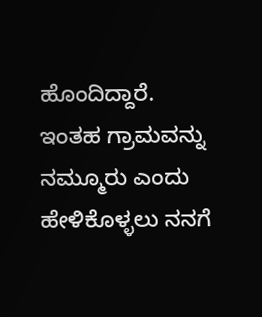ಹೊಂದಿದ್ದಾರೆ.
ಇಂತಹ ಗ್ರಾಮವನ್ನು ನಮ್ಮೂರು ಎಂದು ಹೇಳಿಕೊಳ್ಳಲು ನನಗೆ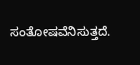ಸಂತೋಷವೆನಿಸುತ್ತದೆ.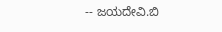-- ಜಯದೇವಿ.ಬಿ